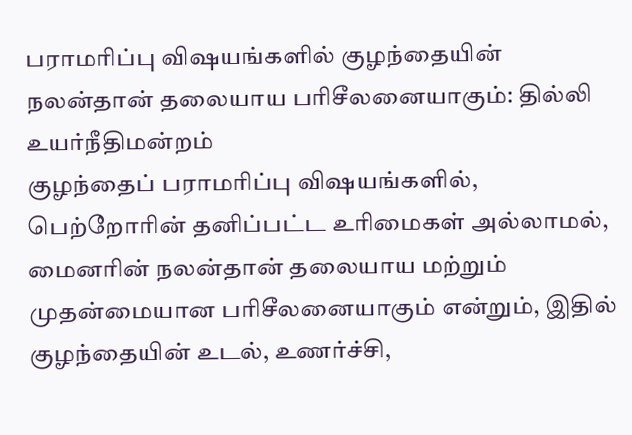பராமரிப்பு விஷயங்களில் குழந்தையின் நலன்தான் தலையாய பரிசீலனையாகும்: தில்லி உயர்நீதிமன்றம்
குழந்தைப் பராமரிப்பு விஷயங்களில், பெற்றோரின் தனிப்பட்ட உரிமைகள் அல்லாமல், மைனரின் நலன்தான் தலையாய மற்றும் முதன்மையான பரிசீலனையாகும் என்றும், இதில் குழந்தையின் உடல், உணர்ச்சி,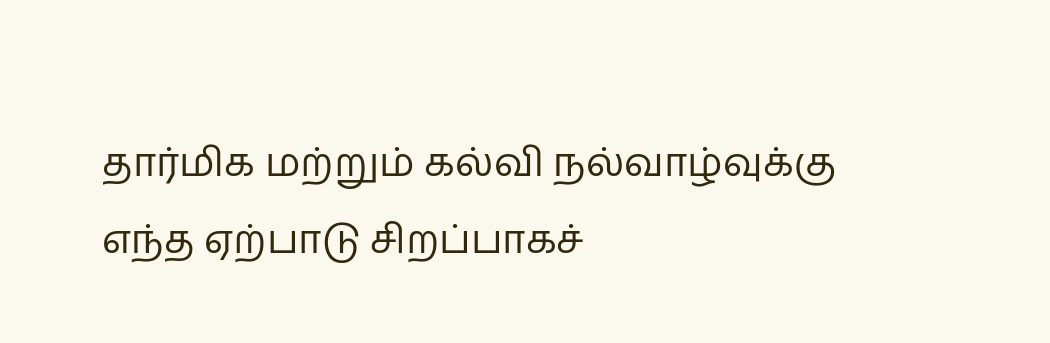தார்மிக மற்றும் கல்வி நல்வாழ்வுக்கு எந்த ஏற்பாடு சிறப்பாகச்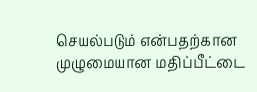செயல்படும் என்பதற்கான முழுமையான மதிப்பீட்டை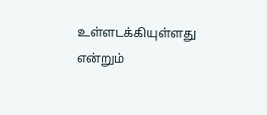உள்ளடக்கியுள்ளது என்றும்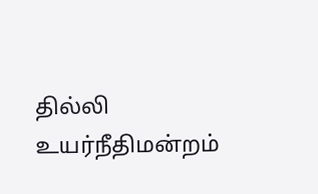தில்லி உயர்நீதிமன்றம்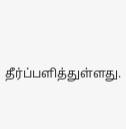தீர்ப்பளித்துள்ளது.